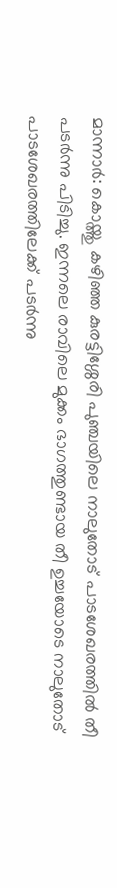മാന്നാർ: കൊയ്ത്തു കഴിഞ്ഞ കുരട്ടിശ്ശേരി പുഞ്ചയിലെ നാലുതോട് പാടശേഖരത്തിൽ തീ പടർന്നു പിടിച്ചു. ഇന്നലെ രാവിലെ മുക്കം ഭാഗത്തുണ്ടായ തീ ഉച്ചയോടെ നാലുതോട് പാടശേഖരത്തിലേക്ക് പടർന്നു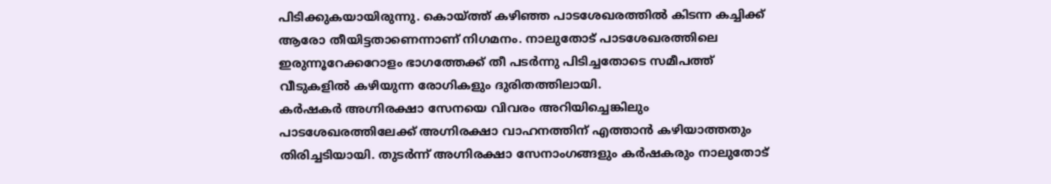പിടിക്കുകയായിരുന്നു. കൊയ്ത്ത് കഴിഞ്ഞ പാടശേഖരത്തിൽ കിടന്ന കച്ചിക്ക് ആരോ തീയിട്ടതാണെന്നാണ് നിഗമനം. നാലുതോട് പാടശേഖരത്തിലെ ഇരുന്നൂറേക്കറോളം ഭാഗത്തേക്ക് തീ പടർന്നു പിടിച്ചതോടെ സമീപത്ത് വീടുകളിൽ കഴിയുന്ന രോഗികളും ദുരിതത്തിലായി.
കർഷകർ അഗ്നിരക്ഷാ സേനയെ വിവരം അറിയിച്ചെങ്കിലും പാടശേഖരത്തിലേക്ക് അഗ്നിരക്ഷാ വാഹനത്തിന് എത്താൻ കഴിയാത്തതും തിരിച്ചടിയായി. തുടർന്ന് അഗ്നിരക്ഷാ സേനാംഗങ്ങളും കർഷകരും നാലുതോട്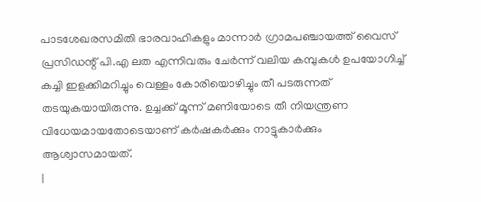പാടശേഖരസമിതി ഭാരവാഹികളും മാന്നാർ ഗ്രാമപഞ്ചായത്ത് വൈസ് പ്രസിഡന്റ് പി.എ ലത എന്നിവരും ചേർന്ന് വലിയ കമ്പുകൾ ഉപയോഗിച്ച് കച്ചി ഇളക്കിമറിച്ചും വെള്ളം കോരിയൊഴിച്ചും തീ പടരുന്നത് തടയുകയായിരുന്നു. ഉച്ചക്ക് മൂന്ന് മണിയോടെ തീ നിയന്ത്രണ വിധേയമായതോടെയാണ് കർഷകർക്കും നാട്ടുകാർക്കും ആശ്വാസമായത്.
|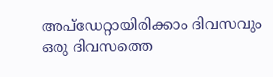അപ്ഡേറ്റായിരിക്കാം ദിവസവും
ഒരു ദിവസത്തെ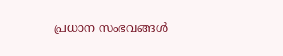പ്രധാന സംഭവങ്ങൾ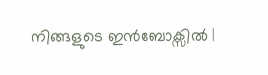നിങ്ങളുടെ ഇൻബോക്സിൽ |